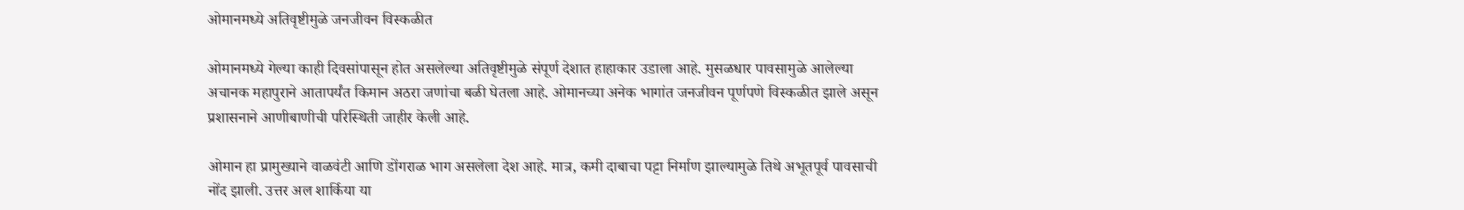ओमानमध्ये अतिवृष्टीमुळे जनजीवन विस्कळीत

ओमानमध्ये गेल्या काही दिवसांपासून होत असलेल्या अतिवृष्टीमुळे संपूर्ण देशात हाहाकार उडाला आहे. मुसळधार पावसामुळे आलेल्या अचानक महापुराने आतापर्यंत किमान अठरा जणांचा बळी घेतला आहे. ओमानच्या अनेक भागांत जनजीवन पूर्णपणे विस्कळीत झाले असून प्रशासनाने आणीबाणीची परिस्थिती जाहीर केली आहे.

ओमान हा प्रामुख्याने वाळवंटी आणि डोंगराळ भाग असलेला देश आहे. मात्र, कमी दाबाचा पट्टा निर्माण झाल्यामुळे तिथे अभूतपूर्व पावसाची नोंद झाली. उत्तर अल शार्किया या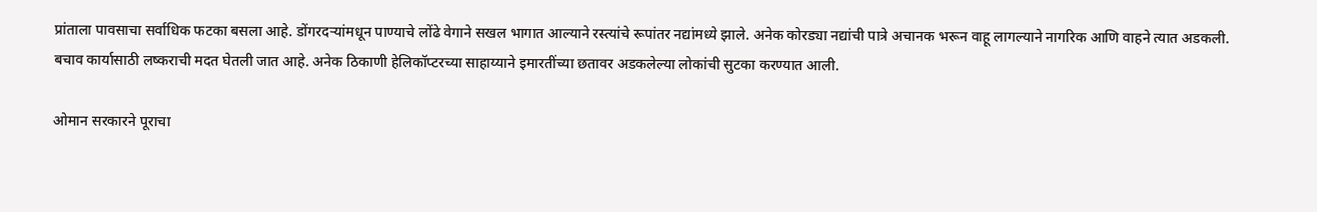प्रांताला पावसाचा सर्वाधिक फटका बसला आहे. डोंगरदऱ्यांमधून पाण्याचे लोंढे वेगाने सखल भागात आल्याने रस्त्यांचे रूपांतर नद्यांमध्ये झाले. अनेक कोरड्या नद्यांची पात्रे अचानक भरून वाहू लागल्याने नागरिक आणि वाहने त्यात अडकली. बचाव कार्यासाठी लष्कराची मदत घेतली जात आहे. अनेक ठिकाणी हेलिकॉप्टरच्या साहाय्याने इमारतींच्या छतावर अडकलेल्या लोकांची सुटका करण्यात आली.

ओमान सरकारने पूराचा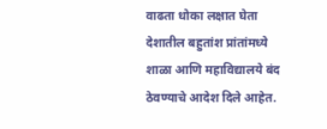वाढता धोका लक्षात घेता देशातील बहुतांश प्रांतांमध्ये शाळा आणि महाविद्यालये बंद ठेवण्याचे आदेश दिले आहेत.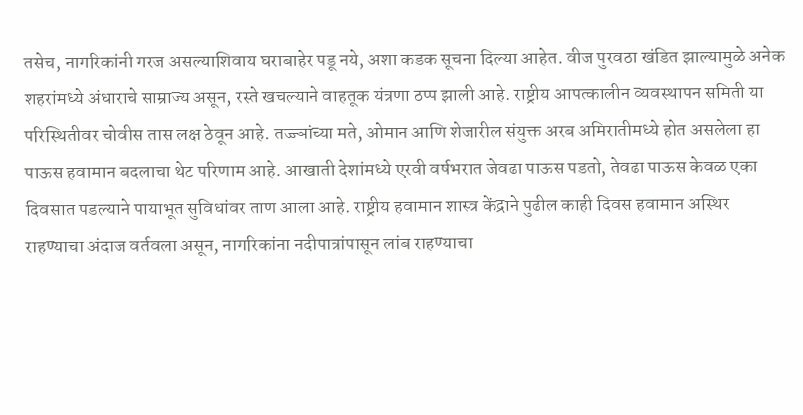तसेच, नागरिकांनी गरज असल्याशिवाय घराबाहेर पडू नये, अशा कडक सूचना दिल्या आहेत. वीज पुरवठा खंडित झाल्यामुळे अनेक शहरांमध्ये अंधाराचे साम्राज्य असून, रस्ते खचल्याने वाहतूक यंत्रणा ठप्प झाली आहे. राष्ट्रीय आपत्कालीन व्यवस्थापन समिती या परिस्थितीवर चोवीस तास लक्ष ठेवून आहे. तज्ज्ञांच्या मते, ओमान आणि शेजारील संयुक्त अरब अमिरातीमध्ये होत असलेला हा पाऊस हवामान बदलाचा थेट परिणाम आहे. आखाती देशांमध्ये एरवी वर्षभरात जेवढा पाऊस पडतो, तेवढा पाऊस केवळ एका दिवसात पडल्याने पायाभूत सुविधांवर ताण आला आहे. राष्ट्रीय हवामान शास्त्र केंद्राने पुढील काही दिवस हवामान अस्थिर राहण्याचा अंदाज वर्तवला असून, नागरिकांना नदीपात्रांपासून लांब राहण्याचा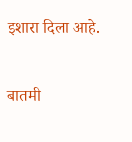इशारा दिला आहे.

बातमी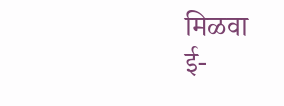मिळवा
ई-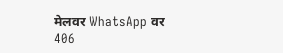मेलवर WhatsApp वर
406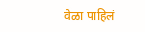वेळा पाहिलं